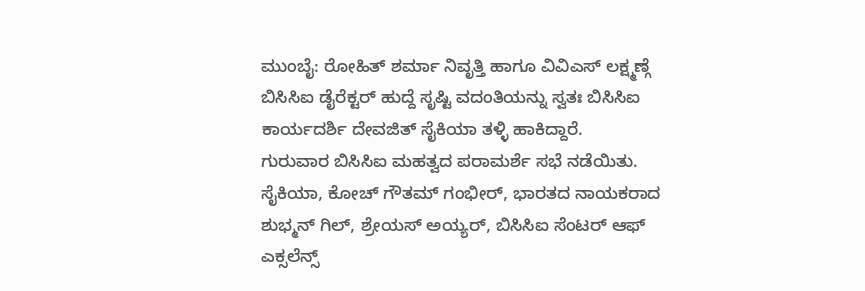ಮುಂಬೈ: ರೋಹಿತ್ ಶರ್ಮಾ ನಿವೃತ್ತಿ ಹಾಗೂ ವಿವಿಎಸ್ ಲಕ್ಷ್ಮಣ್ಗೆ ಬಿಸಿಸಿಐ ಡೈರೆಕ್ಟರ್ ಹುದ್ದೆ ಸೃಷ್ಟಿ ವದಂತಿಯನ್ನು ಸ್ವತಃ ಬಿಸಿಸಿಐ ಕಾರ್ಯದರ್ಶಿ ದೇವಜಿತ್ ಸೈಕಿಯಾ ತಳ್ಳಿ ಹಾಕಿದ್ದಾರೆ.
ಗುರುವಾರ ಬಿಸಿಸಿಐ ಮಹತ್ವದ ಪರಾಮರ್ಶೆ ಸಭೆ ನಡೆಯಿತು. ಸೈಕಿಯಾ, ಕೋಚ್ ಗೌತಮ್ ಗಂಭೀರ್, ಭಾರತದ ನಾಯಕರಾದ ಶುಭ್ಮನ್ ಗಿಲ್, ಶ್ರೇಯಸ್ ಅಯ್ಯರ್, ಬಿಸಿಸಿಐ ಸೆಂಟರ್ ಆಫ್ ಎಕ್ಸಲೆನ್ಸ್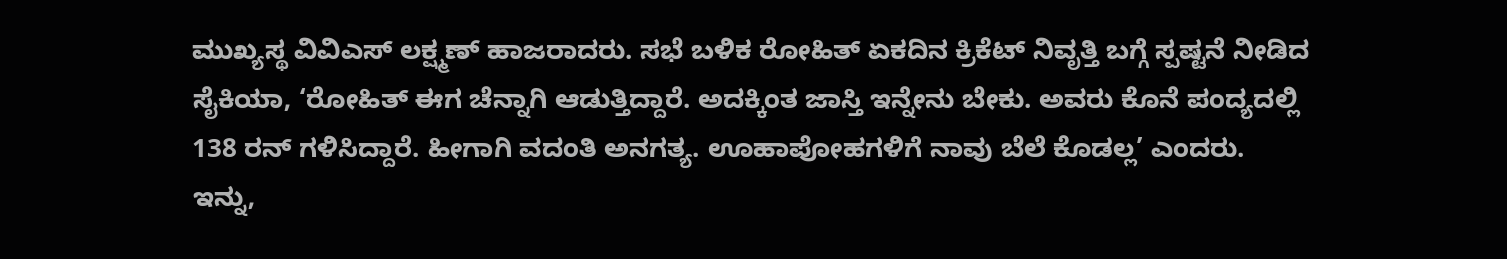ಮುಖ್ಯಸ್ಥ ವಿವಿಎಸ್ ಲಕ್ಷ್ಮಣ್ ಹಾಜರಾದರು. ಸಭೆ ಬಳಿಕ ರೋಹಿತ್ ಏಕದಿನ ಕ್ರಿಕೆಟ್ ನಿವೃತ್ತಿ ಬಗ್ಗೆ ಸ್ಪಷ್ಟನೆ ನೀಡಿದ ಸೈಕಿಯಾ, ‘ರೋಹಿತ್ ಈಗ ಚೆನ್ನಾಗಿ ಆಡುತ್ತಿದ್ದಾರೆ. ಅದಕ್ಕಿಂತ ಜಾಸ್ತಿ ಇನ್ನೇನು ಬೇಕು. ಅವರು ಕೊನೆ ಪಂದ್ಯದಲ್ಲಿ 138 ರನ್ ಗಳಿಸಿದ್ದಾರೆ. ಹೀಗಾಗಿ ವದಂತಿ ಅನಗತ್ಯ. ಊಹಾಪೋಹಗಳಿಗೆ ನಾವು ಬೆಲೆ ಕೊಡಲ್ಲ’ ಎಂದರು.
ಇನ್ನು,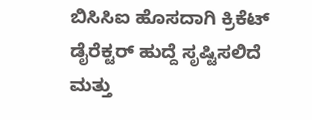ಬಿಸಿಸಿಐ ಹೊಸದಾಗಿ ಕ್ರಿಕೆಟ್ ಡೈರೆಕ್ಟರ್ ಹುದ್ದೆ ಸೃಷ್ಟಿಸಲಿದೆ ಮತ್ತು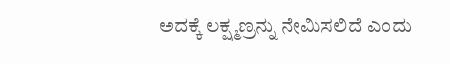ಅದಕ್ಕೆ ಲಕ್ಷ್ಮಣ್ರನ್ನು ನೇಮಿಸಲಿದೆ ಎಂದು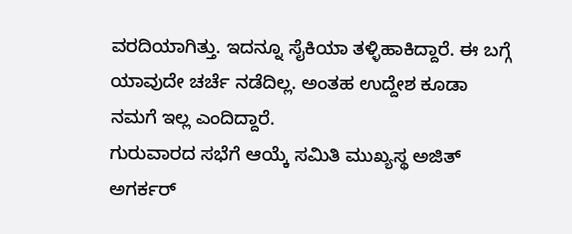ವರದಿಯಾಗಿತ್ತು. ಇದನ್ನೂ ಸೈಕಿಯಾ ತಳ್ಳಿಹಾಕಿದ್ದಾರೆ. ಈ ಬಗ್ಗೆ ಯಾವುದೇ ಚರ್ಚೆ ನಡೆದಿಲ್ಲ. ಅಂತಹ ಉದ್ದೇಶ ಕೂಡಾ ನಮಗೆ ಇಲ್ಲ ಎಂದಿದ್ದಾರೆ.
ಗುರುವಾರದ ಸಭೆಗೆ ಆಯ್ಕೆ ಸಮಿತಿ ಮುಖ್ಯಸ್ಥ ಅಜಿತ್ ಅಗರ್ಕರ್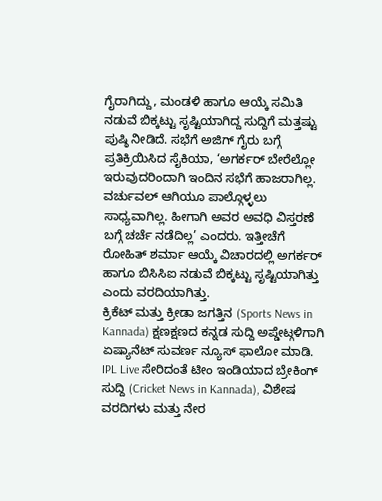ಗೈರಾಗಿದ್ದು, ಮಂಡಳಿ ಹಾಗೂ ಆಯ್ಕೆ ಸಮಿತಿ ನಡುವೆ ಬಿಕ್ಕಟ್ಟು ಸೃಷ್ಟಿಯಾಗಿದ್ದ ಸುದ್ದಿಗೆ ಮತ್ತಷ್ಟು ಪುಷ್ಠಿ ನೀಡಿದೆ. ಸಭೆಗೆ ಅಜಿಗ್ ಗೈರು ಬಗ್ಗೆ ಪ್ರತಿಕ್ರಿಯಿಸಿದ ಸೈಕಿಯಾ, ‘ಅಗರ್ಕರ್ ಬೇರೆಲ್ಲೋ ಇರುವುದರಿಂದಾಗಿ ಇಂದಿನ ಸಭೆಗೆ ಹಾಜರಾಗಿಲ್ಲ. ವರ್ಚುವಲ್ ಆಗಿಯೂ ಪಾಲ್ಗೊಳ್ಳಲು ಸಾಧ್ಯವಾಗಿಲ್ಲ. ಹೀಗಾಗಿ ಅವರ ಅವಧಿ ವಿಸ್ತರಣೆ ಬಗ್ಗೆ ಚರ್ಚೆ ನಡೆದಿಲ್ಲ’ ಎಂದರು. ಇತ್ತೀಚೆಗೆ ರೋಹಿತ್ ಶರ್ಮಾ ಆಯ್ಕೆ ವಿಚಾರದಲ್ಲಿ ಅಗರ್ಕರ್ ಹಾಗೂ ಬಿಸಿಸಿಐ ನಡುವೆ ಬಿಕ್ಕಟ್ಟು ಸೃಷ್ಟಿಯಾಗಿತ್ತು ಎಂದು ವರದಿಯಾಗಿತ್ತು.
ಕ್ರಿಕೆಟ್ ಮತ್ತು ಕ್ರೀಡಾ ಜಗತ್ತಿನ (Sports News in Kannada) ಕ್ಷಣಕ್ಷಣದ ಕನ್ನಡ ಸುದ್ದಿ ಅಪ್ಡೇಟ್ಗಳಿಗಾಗಿ ಏಷ್ಯಾನೆಟ್ ಸುವರ್ಣ ನ್ಯೂಸ್ ಫಾಲೋ ಮಾಡಿ. IPL Live ಸೇರಿದಂತೆ ಟೀಂ ಇಂಡಿಯಾದ ಬ್ರೇಕಿಂಗ್ ಸುದ್ದಿ (Cricket News in Kannada), ವಿಶೇಷ ವರದಿಗಳು ಮತ್ತು ನೇರ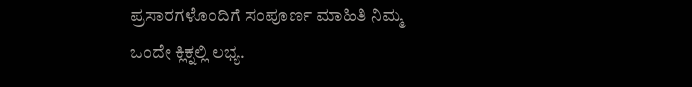ಪ್ರಸಾರಗಳೊಂದಿಗೆ ಸಂಪೂರ್ಣ ಮಾಹಿತಿ ನಿಮ್ಮ ಒಂದೇ ಕ್ಲಿಕ್ನಲ್ಲಿ ಲಭ್ಯ.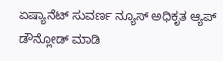ಏಷ್ಯಾನೆಟ್ ಸುವರ್ಣ ನ್ಯೂಸ್ ಅಧಿಕೃತ ಆ್ಯಪ್ ಡೌನ್ಲೋಡ್ ಮಾಡಿ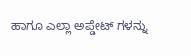ಹಾಗೂ ಎಲ್ಲಾ ಅಪ್ಡೇಟ್ ಗಳನ್ನು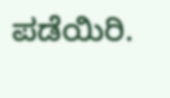ಪಡೆಯಿರಿ.